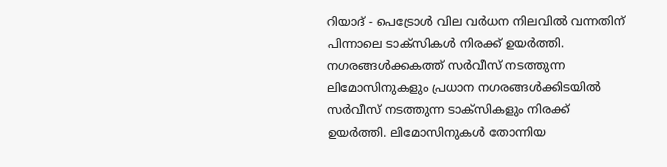റിയാദ് - പെട്രോൾ വില വർധന നിലവിൽ വന്നതിന് പിന്നാലെ ടാക്സികൾ നിരക്ക് ഉയർത്തി. നഗരങ്ങൾക്കകത്ത് സർവീസ് നടത്തുന്ന ലിമോസിനുകളും പ്രധാന നഗരങ്ങൾക്കിടയിൽ സർവീസ് നടത്തുന്ന ടാക്സികളും നിരക്ക് ഉയർത്തി. ലിമോസിനുകൾ തോന്നിയ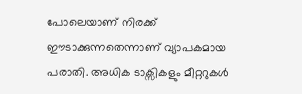പോലെയാണ് നിരക്ക് ഈടാക്കുന്നതെന്നാണ് വ്യാപകമായ പരാതി. അധിക ടാക്സികളും മീറ്ററുകൾ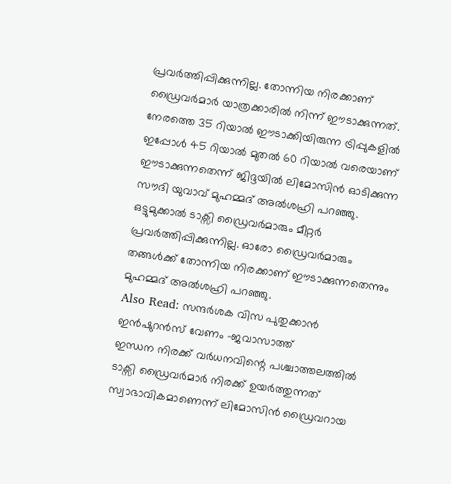പ്രവർത്തിപ്പിക്കുന്നില്ല. തോന്നിയ നിരക്കാണ് ഡ്രൈവർമാർ യാത്രക്കാരിൽ നിന്ന് ഈടാക്കുന്നത്.
നേരത്തെ 35 റിയാൽ ഈടാക്കിയിരുന്ന ട്രിപ്പുകളിൽ ഇപ്പോൾ 45 റിയാൽ മുതൽ 60 റിയാൽ വരെയാണ് ഈടാക്കുന്നതെന്ന് ജിദ്ദയിൽ ലിമോസിൻ ഓടിക്കുന്ന സൗദി യുവാവ് മുഹമ്മദ് അൽശഹ്രി പറഞ്ഞു. ഒട്ടുമുക്കാൽ ടാക്സി ഡ്രൈവർമാരും മീറ്റർ പ്രവർത്തിപ്പിക്കുന്നില്ല. ഓരോ ഡ്രൈവർമാരും തങ്ങൾക്ക് തോന്നിയ നിരക്കാണ് ഈടാക്കുന്നതെന്നും മുഹമ്മദ് അൽശഹ്രി പറഞ്ഞു.
Also Read: സന്ദർശക വിസ പുതുക്കാൻ ഇൻഷുറൻസ് വേണം -ജവാസാത്ത്
ഇന്ധന നിരക്ക് വർധനവിന്റെ പശ്ചാത്തലത്തിൽ ടാക്സി ഡ്രൈവർമാർ നിരക്ക് ഉയർത്തുന്നത് സ്വാഭാവികമാണെന്ന് ലിമോസിൻ ഡ്രൈവറായ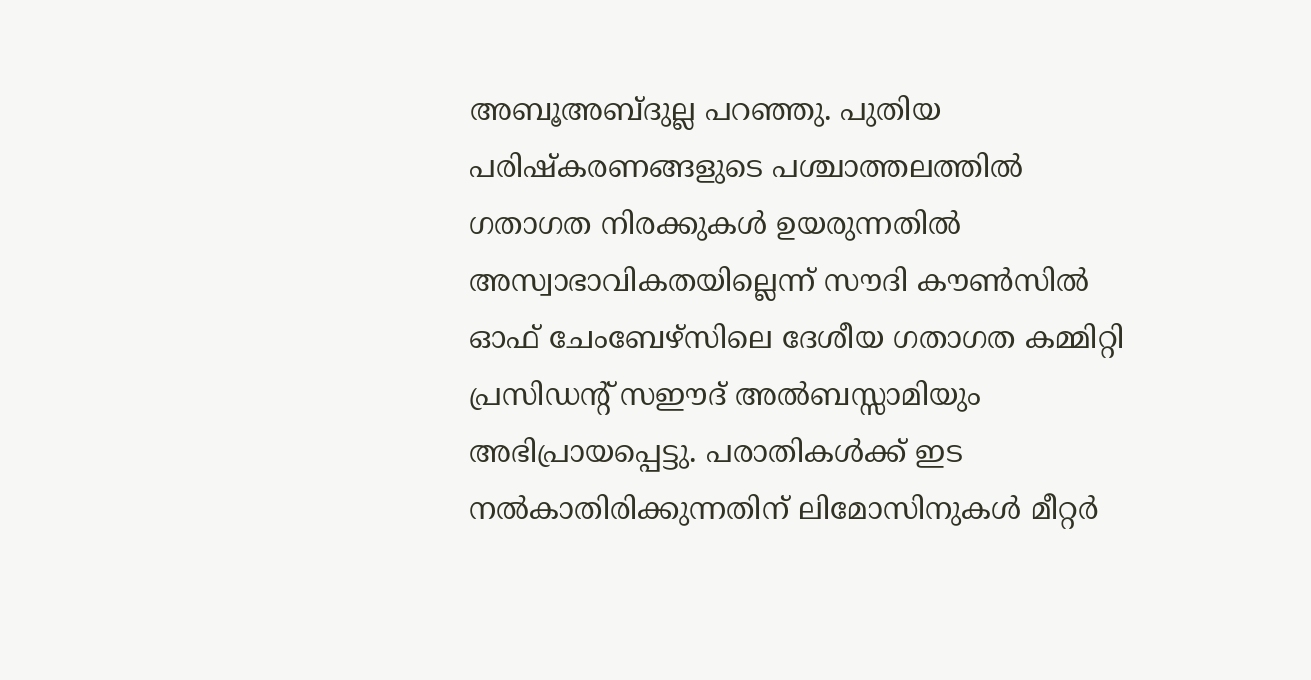അബൂഅബ്ദുല്ല പറഞ്ഞു. പുതിയ പരിഷ്കരണങ്ങളുടെ പശ്ചാത്തലത്തിൽ ഗതാഗത നിരക്കുകൾ ഉയരുന്നതിൽ അസ്വാഭാവികതയില്ലെന്ന് സൗദി കൗൺസിൽ ഓഫ് ചേംബേഴ്സിലെ ദേശീയ ഗതാഗത കമ്മിറ്റി പ്രസിഡന്റ് സഈദ് അൽബസ്സാമിയും അഭിപ്രായപ്പെട്ടു. പരാതികൾക്ക് ഇട നൽകാതിരിക്കുന്നതിന് ലിമോസിനുകൾ മീറ്റർ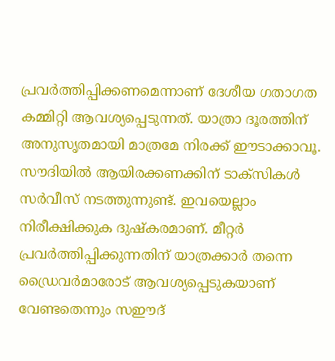പ്രവർത്തിപ്പിക്കണമെന്നാണ് ദേശീയ ഗതാഗത കമ്മിറ്റി ആവശ്യപ്പെടുന്നത്. യാത്രാ ദൂരത്തിന് അനുസൃതമായി മാത്രമേ നിരക്ക് ഈടാക്കാവൂ. സൗദിയിൽ ആയിരക്കണക്കിന് ടാക്സികൾ സർവീസ് നടത്തുന്നുണ്ട്. ഇവയെല്ലാം നിരീക്ഷിക്കുക ദുഷ്കരമാണ്. മീറ്റർ പ്രവർത്തിപ്പിക്കുന്നതിന് യാത്രക്കാർ തന്നെ ഡ്രൈവർമാരോട് ആവശ്യപ്പെടുകയാണ് വേണ്ടതെന്നും സഈദ്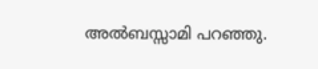അൽബസ്സാമി പറഞ്ഞു.